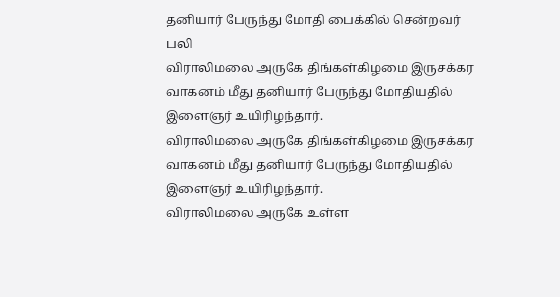தனியார் பேருந்து மோதி பைக்கில் சென்றவர் பலி
விராலிமலை அருகே திங்கள்கிழமை இருசக்கர வாகனம் மீது தனியார் பேருந்து மோதியதில் இளைஞர் உயிரிழந்தார்.
விராலிமலை அருகே திங்கள்கிழமை இருசக்கர வாகனம் மீது தனியார் பேருந்து மோதியதில் இளைஞர் உயிரிழந்தார்.
விராலிமலை அருகே உள்ள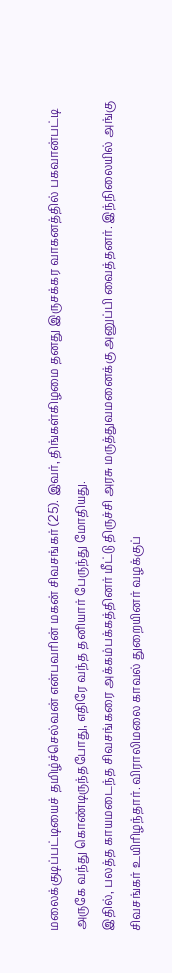மலைக்குடிப்பட்டியைச் தமிழ்ச்செல்வன் என்பவரின் மகன் சிவசங்கர் (25). இவர், திங்கள்கிழமை தனது இருசக்கர வாகனத்தில் பகவான்பட்டி அருகே வந்து கொண்டிருந்தபோது, எதிரே வந்த தனியார் பேருந்து மோதியது.
இதில், பலத்த காயமடைந்த சிவசங்கரை அக்கம்பக்கத்தினர் மீட்டு திருச்சி அரசு மருத்துவமனைக்கு அனுப்பி வைத்தனர். இந்நிலையில் அங்கு சிவசங்கர் உயிரிழந்தார். விராலிமலை காவல் துறையினர் வழக்குப்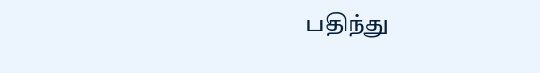பதிந்து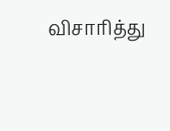விசாரித்து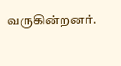வருகின்றனர்.